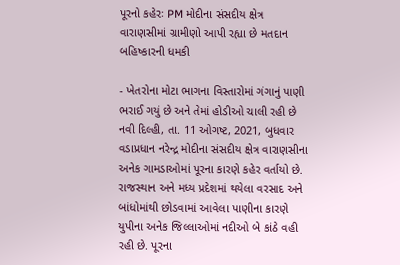પૂરનો કહેરઃ PM મોદીના સંસદીય ક્ષેત્ર વારાણસીમાં ગ્રામીણો આપી રહ્યા છે મતદાન બહિષ્કારની ધમકી

- ખેતરોના મોટા ભાગના વિસ્તારોમાં ગંગાનું પાણી ભરાઈ ગયું છે અને તેમાં હોડીઓ ચાલી રહી છે
નવી દિલ્હી, તા. 11 ઓગષ્ટ, 2021, બુધવાર
વડાપ્રધાન નરેન્દ્ર મોદીના સંસદીય ક્ષેત્ર વારાણસીના અનેક ગામડાઓમાં પૂરના કારણે કહેર વર્તાયો છે. રાજસ્થાન અને મધ્ય પ્રદેશમાં થયેલા વરસાદ અને બાંધોમાંથી છોડવામાં આવેલા પાણીના કારણે યુપીના અનેક જિલ્લાઓમાં નદીઓ બે કાંઠે વહી રહી છે. પૂરના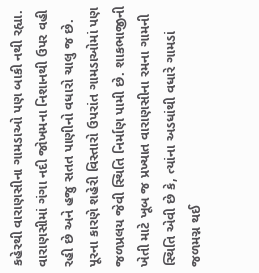કહેરથી વારાણસીના ગામડાઓ પણ બાકી નથી રહ્યા. વારાણસીમાં ગંગા નદી જોખમના નિશાનથી ઉપર વહી રહી છે અને હજુ સતત પાણીનો વધારો ચાલુ જ છે.
પૂરના કારણે શહેરી વિસ્તારો ઉપરાંત ગામડાઓમાં પણ જળપ્રલય જેવી સ્થિતિ નિર્માણ પામી છે. શાકભાજીની ખેતી માટે ખૂબ જ પ્રખ્યાત વારાણસીના રમના ગામની સ્થિતિ એવી છે કે, ત્યાંના અડધાંથી વધારે ગામડાં જળમગ્ન થઈ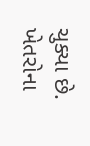ચુક્યા છે. ખેતરોના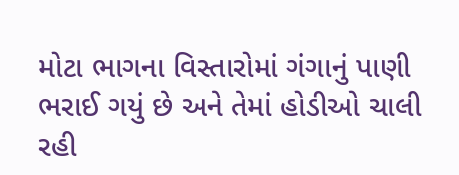મોટા ભાગના વિસ્તારોમાં ગંગાનું પાણી ભરાઈ ગયું છે અને તેમાં હોડીઓ ચાલી રહી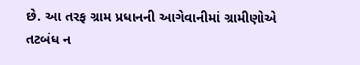છે. આ તરફ ગ્રામ પ્રધાનની આગેવાનીમાં ગ્રામીણોએ તટબંધ ન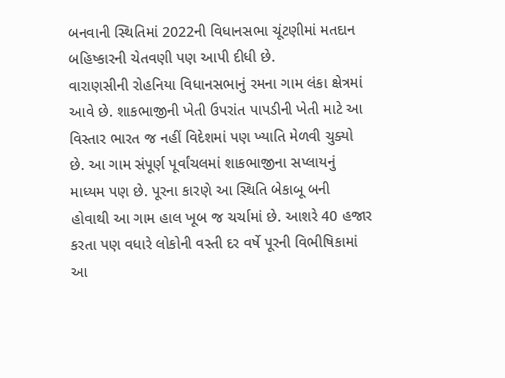બનવાની સ્થિતિમાં 2022ની વિધાનસભા ચૂંટણીમાં મતદાન બહિષ્કારની ચેતવણી પણ આપી દીધી છે.
વારાણસીની રોહનિયા વિધાનસભાનું રમના ગામ લંકા ક્ષેત્રમાં આવે છે. શાકભાજીની ખેતી ઉપરાંત પાપડીની ખેતી માટે આ વિસ્તાર ભારત જ નહીં વિદેશમાં પણ ખ્યાતિ મેળવી ચુક્યો છે. આ ગામ સંપૂર્ણ પૂર્વાંચલમાં શાકભાજીના સપ્લાયનું માધ્યમ પણ છે. પૂરના કારણે આ સ્થિતિ બેકાબૂ બની હોવાથી આ ગામ હાલ ખૂબ જ ચર્ચામાં છે. આશરે 40 હજાર કરતા પણ વધારે લોકોની વસ્તી દર વર્ષે પૂરની વિભીષિકામાં આ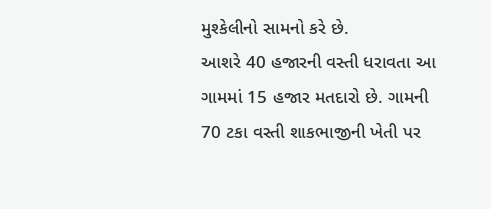મુશ્કેલીનો સામનો કરે છે.
આશરે 40 હજારની વસ્તી ધરાવતા આ ગામમાં 15 હજાર મતદારો છે. ગામની 70 ટકા વસ્તી શાકભાજીની ખેતી પર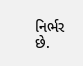નિર્ભર છે.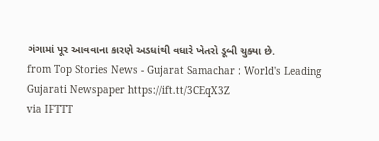ગંગામાં પૂર આવવાના કારણે અડધાંથી વધારે ખેતરો ડૂબી ચુક્યા છે.
from Top Stories News - Gujarat Samachar : World's Leading Gujarati Newspaper https://ift.tt/3CEqX3Z
via IFTTT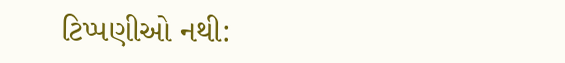ટિપ્પણીઓ નથી: